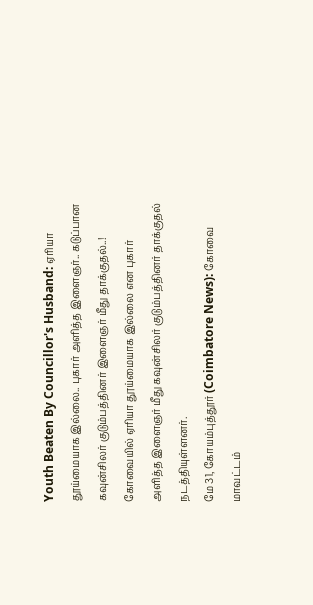Youth Beaten By Councillor's Husband: ஏரியா தூய்மையாக இல்லை.. புகார் அளித்த இளைஞர்.. கடுப்பான கவுன்சிலர் குடும்பத்தினர் இளைஞர் மீது தாக்குதல்..!
கோவையில் ஏரியா தூய்மையாக இல்லை என புகார் அளித்த இளைஞர் மீது கவுன்சிலர் குடும்பத்தினர் தாக்குதல் நடத்தியுள்ளனர்.
மே 31, கோயம்புத்தூர் (Coimbatore News): கோவை மாவட்டம்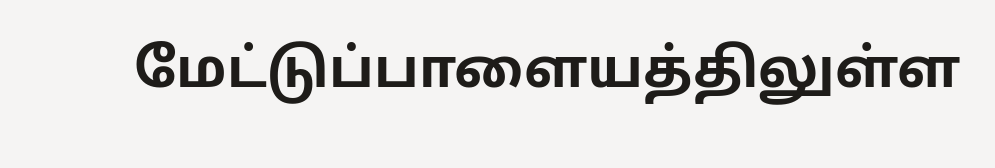மேட்டுப்பாளையத்திலுள்ள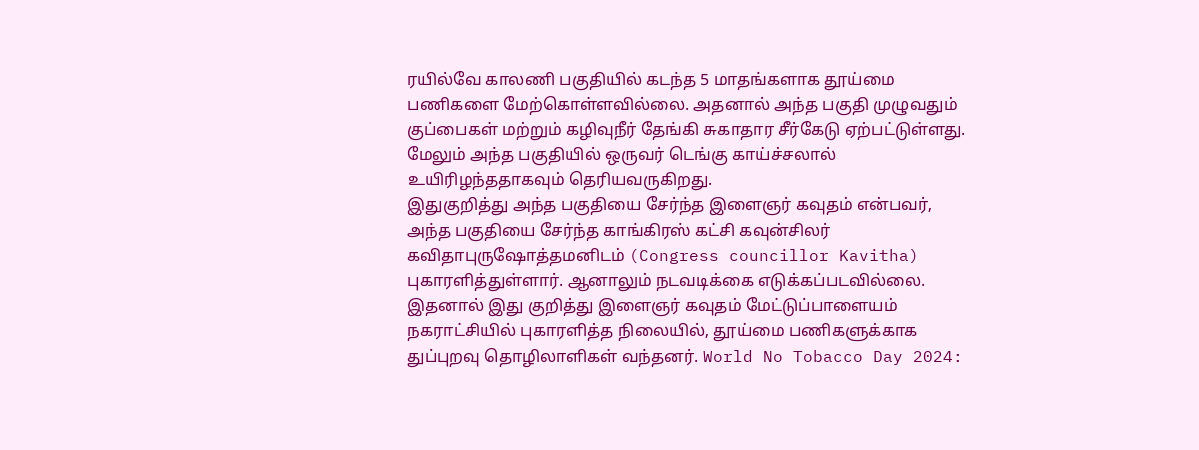ரயில்வே காலணி பகுதியில் கடந்த 5 மாதங்களாக தூய்மை பணிகளை மேற்கொள்ளவில்லை. அதனால் அந்த பகுதி முழுவதும் குப்பைகள் மற்றும் கழிவுநீர் தேங்கி சுகாதார சீர்கேடு ஏற்பட்டுள்ளது. மேலும் அந்த பகுதியில் ஒருவர் டெங்கு காய்ச்சலால் உயிரிழந்ததாகவும் தெரியவருகிறது.
இதுகுறித்து அந்த பகுதியை சேர்ந்த இளைஞர் கவுதம் என்பவர், அந்த பகுதியை சேர்ந்த காங்கிரஸ் கட்சி கவுன்சிலர் கவிதாபுருஷோத்தமனிடம் (Congress councillor Kavitha) புகாரளித்துள்ளார். ஆனாலும் நடவடிக்கை எடுக்கப்படவில்லை. இதனால் இது குறித்து இளைஞர் கவுதம் மேட்டுப்பாளையம் நகராட்சியில் புகாரளித்த நிலையில், தூய்மை பணிகளுக்காக துப்புறவு தொழிலாளிகள் வந்தனர். World No Tobacco Day 2024: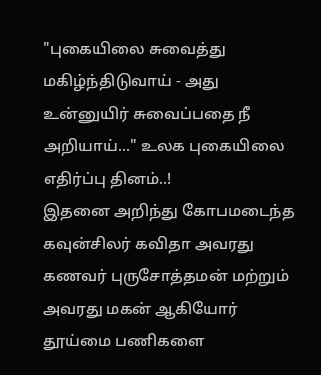"புகையிலை சுவைத்து மகிழ்ந்திடுவாய் - அது உன்னுயிர் சுவைப்பதை நீ அறியாய்..." உலக புகையிலை எதிர்ப்பு தினம்..!
இதனை அறிந்து கோபமடைந்த கவுன்சிலர் கவிதா அவரது கணவர் புருசோத்தமன் மற்றும் அவரது மகன் ஆகியோர் தூய்மை பணிகளை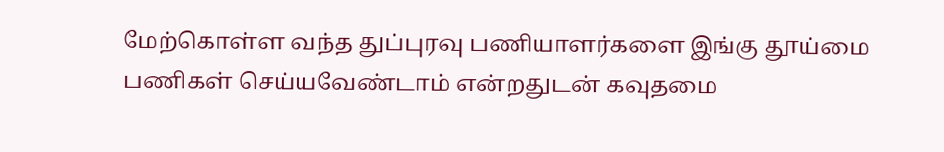மேற்கொள்ள வந்த துப்புரவு பணியாளர்களை இங்கு தூய்மை பணிகள் செய்யவேண்டாம் என்றதுடன் கவுதமை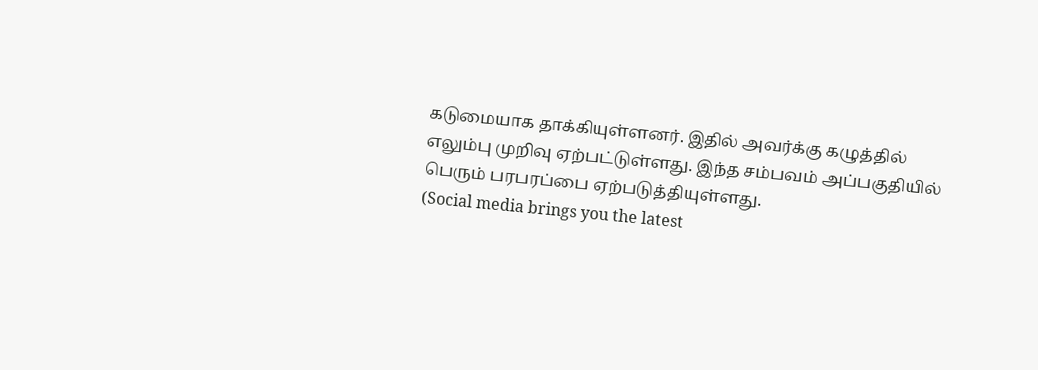கடுமையாக தாக்கியுள்ளனர். இதில் அவர்க்கு கழுத்தில் எலும்பு முறிவு ஏற்பட்டுள்ளது. இந்த சம்பவம் அப்பகுதியில் பெரும் பரபரப்பை ஏற்படுத்தியுள்ளது.
(Social media brings you the latest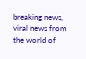breaking news, viral news from the world of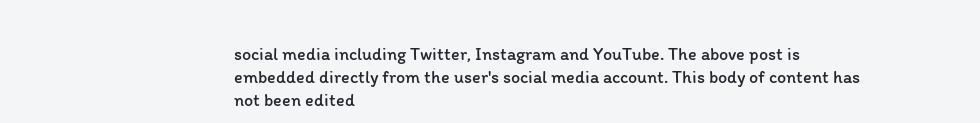social media including Twitter, Instagram and YouTube. The above post is embedded directly from the user's social media account. This body of content has not been edited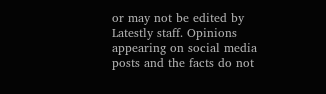or may not be edited by Latestly staff. Opinions appearing on social media posts and the facts do not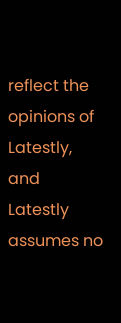reflect the opinions of Latestly, and Latestly assumes no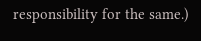responsibility for the same.)